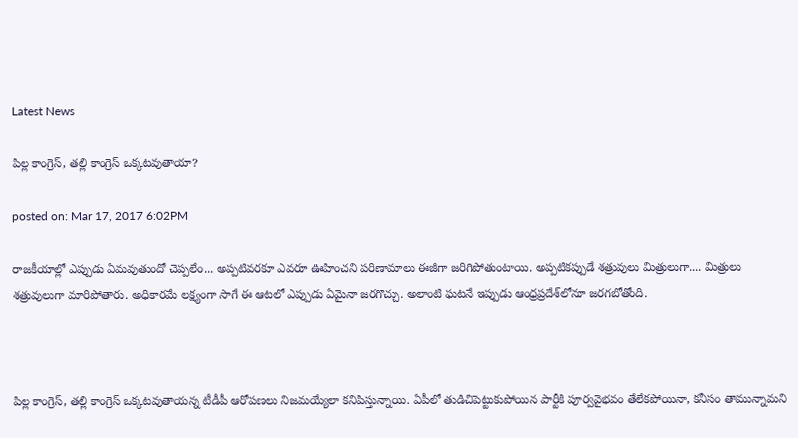Latest News

పిల్ల కాంగ్రెస్‌, తల్లి కాంగ్రెస్‌ ఒక్కటవుతాయా?

posted on: Mar 17, 2017 6:02PM

రాజకీయాల్లో ఎప్పుడు ఏమవుతుందో చెప్పలేం... అప్పటివరకూ ఎవరూ ఊహించని పరిణామాలు ఈజీగా జరిగిపోతుంటాయి. అప్పటికప్పుడే శత్రువులు మిత్రులుగా.... మిత్రులు శత్రువులుగా మారిపోతారు. అధికారమే లక్ష్యంగా సాగే ఈ ఆటలో ఎప్పుడు ఏమైనా జరగొచ్చు. అలాంటి ఘటనే ఇప్పుడు ఆంధ్రప్రదేశ్‌లోనూ జరగబోతోంది.



పిల్ల కాంగ్రెస్‌, తల్లి కాంగ్రెస్‌ ఒక్కటవుతాయన్న టీడీపీ ఆరోపణలు నిజమయ్యేలా కనిపిస్తున్నాయి. ఏపీలో తుడిచిపెట్టుకుపోయిన పార్టీకి పూర్వవైభవం తేలేకపోయినా, కనీసం తామున్నామని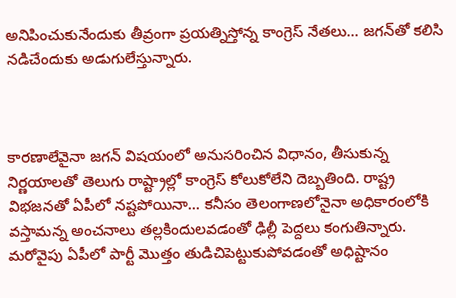అనిపించుకునేందుకు తీవ్రంగా ప్రయత్నిస్తోన్న కాంగ్రెస్ నేతలు... జగన్‌తో కలిసి నడిచేందుకు అడుగులేస్తున్నారు.



కారణాలేవైనా జగన్‌ విషయంలో అనుసరించిన విధానం, తీసుకున్న నిర్ణయాలతో తెలుగు రాష్ట్రాల్లో కాంగ్రెస్‌ కోలుకోలేని దెబ్బతింది. రాష్ట్ర విభజనతో ఏపీలో నష్టపోయినా... కనీసం తెలంగాణలోనైనా అధికారంలోకి వస్తామన్న అంచనాలు తల్లకిందులవడంతో ఢిల్లీ పెద్దలు కంగుతిన్నారు. మరోవైపు ఏపీలో పార్టీ మొత్తం తుడిచిపెట్టుకుపోవడంతో అధిష్టానం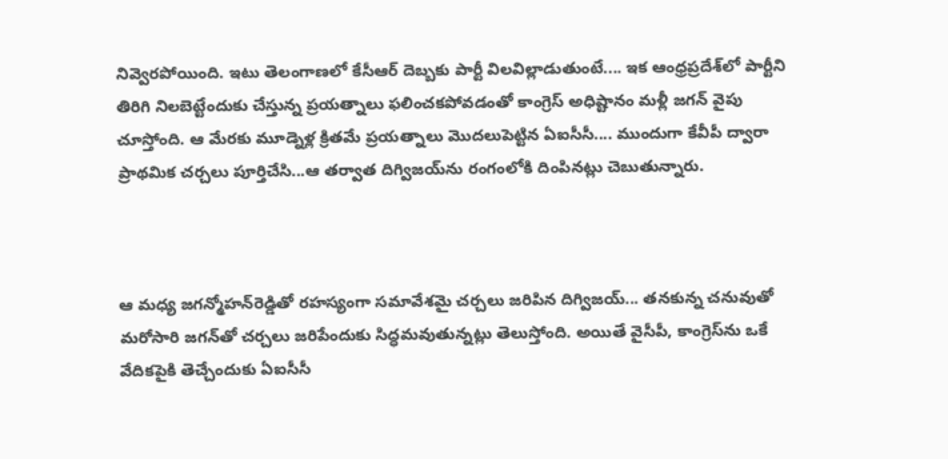నివ్వెరపోయింది. ఇటు తెలంగాణలో కేసీఆర్‌ దెబ్బకు పార్టీ విలవిల్లాడుతుంటే.... ఇక ఆంధ్రప్రదేశ్‌లో పార్టీని తిరిగి నిలబెట్టేందుకు చేస్తున్న ప్రయత్నాలు ఫలించకపోవడంతో కాంగ్రెస్‌ అధిష్టానం మళ్లీ జగన్‌ వైపు చూస్తోంది. ఆ మేరకు మూడ్నెళ్ల క్రితమే ప్రయత్నాలు మొదలుపెట్టిన ఏఐసీసీ.... ముందుగా కేవీపీ ద్వారా ప్రాథమిక చర్చలు పూర్తిచేసి...ఆ తర్వాత దిగ్విజయ్‌ను రంగంలోకి దింపినట్లు చెబుతున్నారు.



ఆ మధ్య జగన్మోహన్‌రెడ్డితో రహస్యంగా సమావేశమై చర్చలు జరిపిన దిగ్విజయ్‌... తనకున్న చనువుతో మరోసారి జగన్‌తో చర్చలు జరిపేందుకు సిద్ధమవుతున్నట్లు తెలుస్తోంది. అయితే వైసీపీ, కాంగ్రెస్‌ను ఒకే వేదికపైకి తెచ్చేందుకు ఏఐసీసీ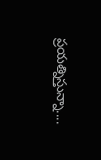ప్రయత్నిస్తున్నా....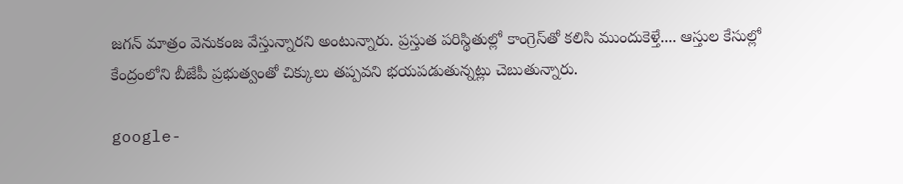జగన్‌ మాత్రం వెనుకంజ వేస్తున్నారని అంటున్నారు. ప్రస్తుత పరిస్థితుల్లో కాంగ్రెస్‌తో కలిసి ముందుకెళ్తే.... ఆస్తుల కేసుల్లో కేంద్రంలోని బీజేపీ ప్రభుత్వంతో చిక్కులు తప్పవని భయపడుతున్నట్లు చెబుతున్నారు.

google-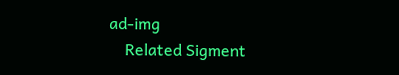ad-img
    Related Sigment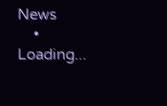News
    • Loading...